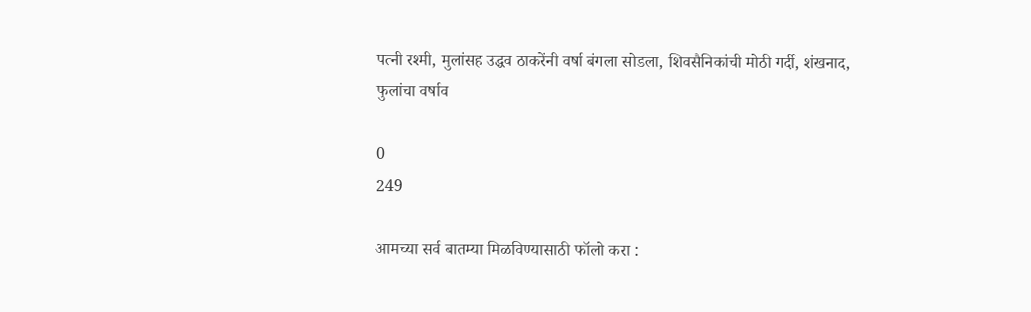पत्नी रश्मी, मुलांसह उद्धव ठाकरेंनी वर्षा बंगला सोडला, शिवसैनिकांची मोठी गर्दी, शंखनाद, फुलांचा वर्षाव

0
249

आमच्या सर्व बातम्या मिळविण्यासाठी फॉलो करा :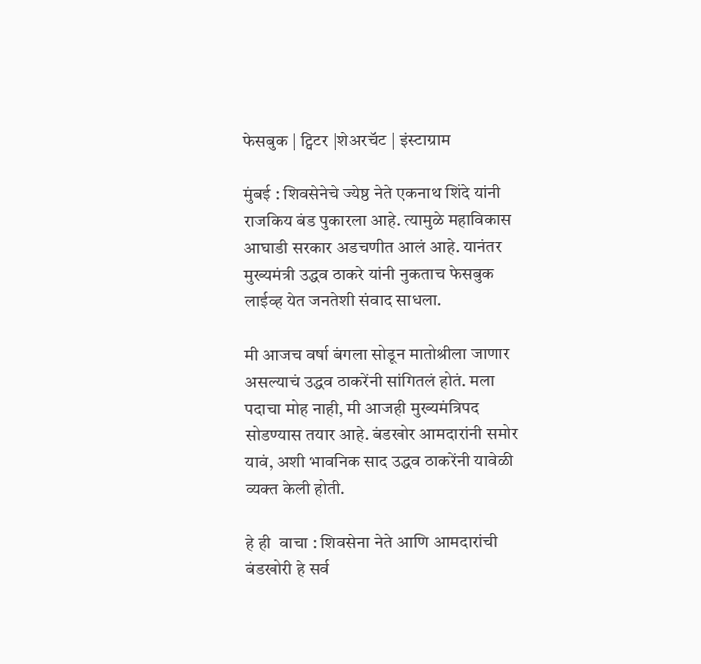फेसबुक | ट्विटर |शेअरचॅट | इंस्टाग्राम

मुंबई : शिवसेनेचे ज्येष्ठ नेते एकनाथ शिंदे यांनी राजकिय बंड पुकारला आहे. त्यामुळे महाविकास आघाडी सरकार अडचणीत आलं आहे. यानंतर मुख्यमंत्री उद्धव ठाकरे यांनी नुकताच फेसबुक लाईव्ह येत जनतेशी संवाद साधला.

मी आजच वर्षा बंगला सोडून मातोश्रीला जाणार असल्याचं उद्धव ठाकरेंनी सांगितलं होतं. मला पदाचा मोह नाही, मी आजही मुख्यमंत्रिपद सोडण्यास तयार आहे. बंडखोर आमदारांनी समोर यावं, अशी भावनिक साद उद्धव ठाकरेंनी यावेळी व्यक्त केली होती.

हे ही  वाचा : शिवसेना नेते आणि आमदारांची बंडखोरी हे सर्व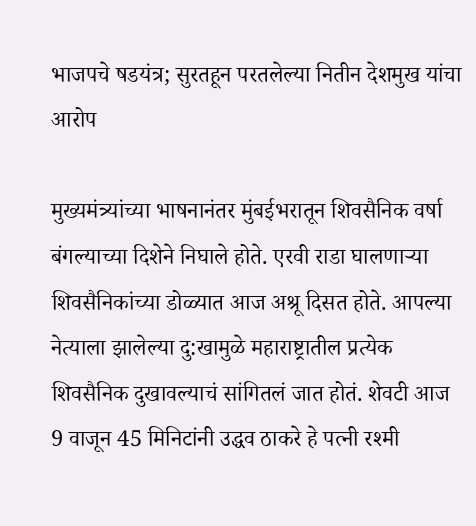भाजपचे षडयंत्र; सुरतहून परतलेल्या नितीन देशमुख यांचा आरोप

मुख्यमंत्र्यांच्या भाषनानंतर मुंबईभरातून शिवसैनिक वर्षा बंगल्याच्या दिशेने निघाले होते. एरवी राडा घालणाऱ्या शिवसैनिकांच्या डोळ्यात आज अश्रू दिसत होते. आपल्या नेत्याला झालेल्या दु:खामुळे महाराष्ट्रातील प्रत्येक शिवसैनिक दुखावल्याचं सांगितलं जात होतं. शेवटी आज 9 वाजून 45 मिनिटांनी उद्धव ठाकरे हे पत्नी रश्मी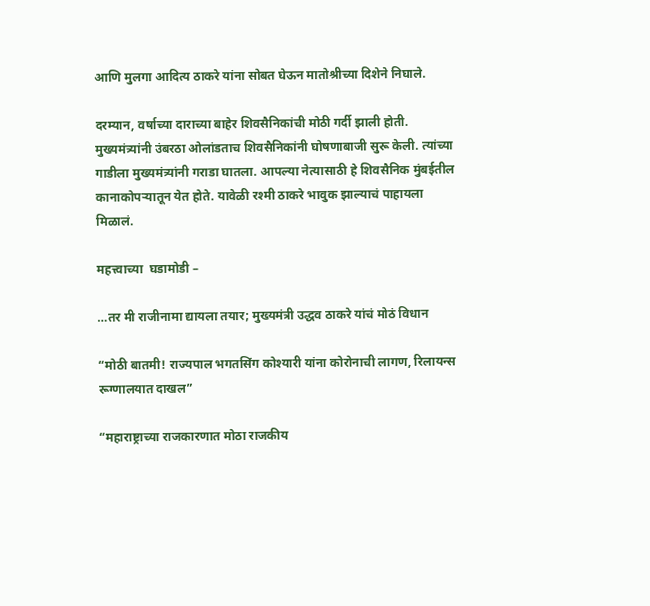आणि मुलगा आदित्य ठाकरे यांना सोबत घेऊन मातोश्रीच्या दिशेने निघाले.

दरम्यान, वर्षाच्या दाराच्या बाहेर शिवसैनिकांची मोठी गर्दी झाली होती. मुख्यमंत्र्यांनी उंबरठा ओलांडताच शिवसैनिकांनी घोषणाबाजी सुरू केली. त्यांच्या गाडीला मुख्यमंत्र्यांनी गराडा घातला. आपल्या नेत्यासाठी हे शिवसैनिक मुंबईतील कानाकोपऱ्यातून येत होते. यावेळी रश्मी ठाकरे भावुक झाल्याचं पाहायला मिळालं.

महत्त्वाच्या  घडामोडी –

…तर मी राजीनामा द्यायला तयार; मुख्यमंत्री उद्धव ठाकरे यांचं मोठं विधान

“मोठी बातमी! राज्यपाल भगतसिंग कोश्यारी यांना कोरोनाची लागण, रिलायन्स रूग्णालयात दाखल”

“महाराष्ट्राच्या राजकारणात मोठा राजकीय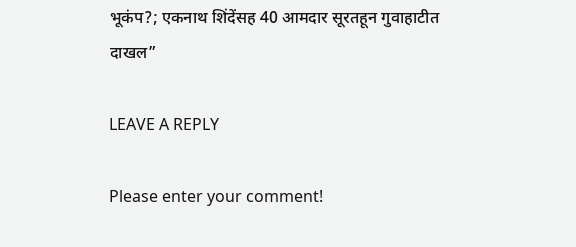भूकंप?; एकनाथ शिंदेंसह 40 आमदार सूरतहून गुवाहाटीत दाखल”

LEAVE A REPLY

Please enter your comment!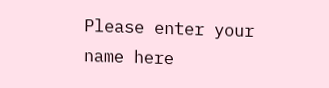Please enter your name here